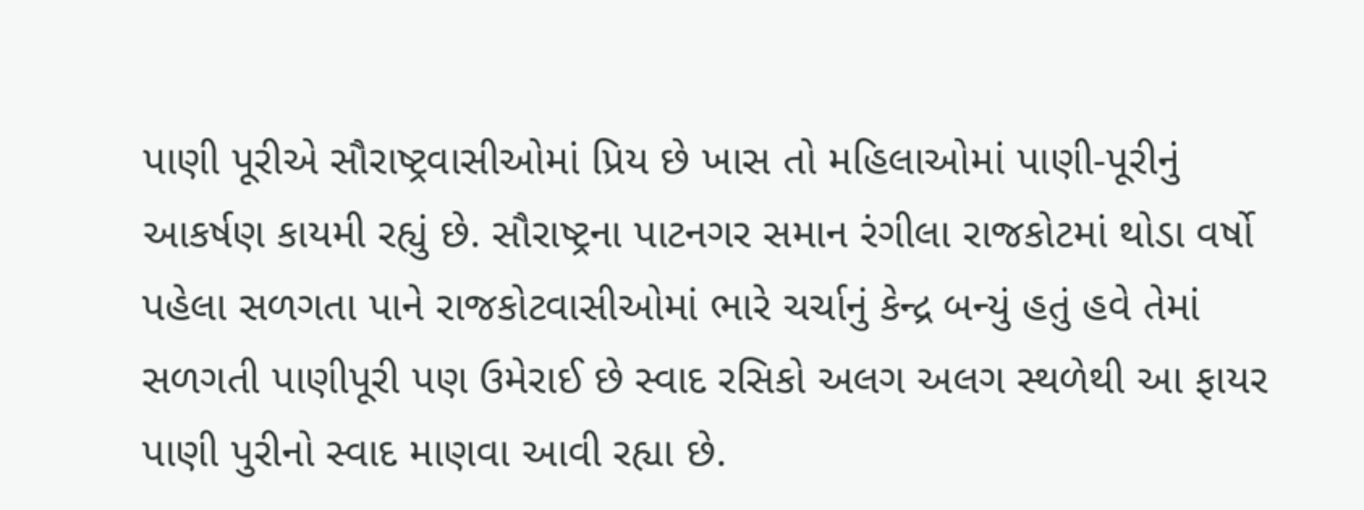પાણી પૂરીએ સૌરાષ્ટ્રવાસીઓમાં પ્રિય છે ખાસ તો મહિલાઓમાં પાણી-પૂરીનું આકર્ષણ કાયમી રહ્યું છે. સૌરાષ્ટ્રના પાટનગર સમાન રંગીલા રાજકોટમાં થોડા વર્ષો પહેલા સળગતા પાને રાજકોટવાસીઓમાં ભારે ચર્ચાનું કેન્દ્ર બન્યું હતું હવે તેમાં સળગતી પાણીપૂરી પણ ઉમેરાઈ છે સ્વાદ રસિકો અલગ અલગ સ્થળેથી આ ફાયર પાણી પુરીનો સ્વાદ માણવા આવી રહ્યા છે.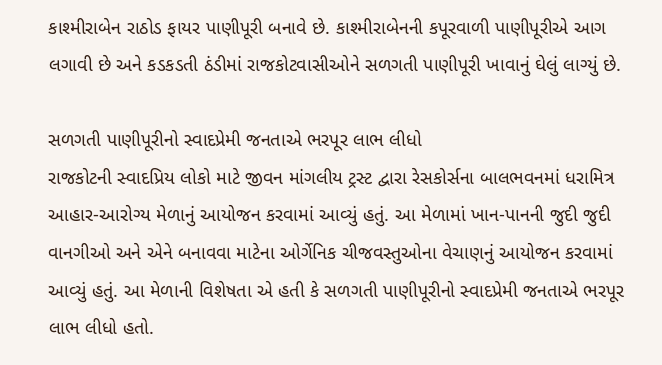કાશ્મીરાબેન રાઠોડ ફાયર પાણીપૂરી બનાવે છે. કાશ્મીરાબેનની કપૂરવાળી પાણીપૂરીએ આગ લગાવી છે અને કડકડતી ઠંડીમાં રાજકોટવાસીઓને સળગતી પાણીપૂરી ખાવાનું ઘેલું લાગ્યું છે.

સળગતી પાણીપૂરીનો સ્વાદપ્રેમી જનતાએ ભરપૂર લાભ લીધો
રાજકોટની સ્વાદપ્રિય લોકો માટે જીવન માંગલીય ટ્રસ્ટ દ્વારા રેસકોર્સના બાલભવનમાં ધરામિત્ર આહાર-આરોગ્ય મેળાનું આયોજન કરવામાં આવ્યું હતું. આ મેળામાં ખાન-પાનની જુદી જુદી વાનગીઓ અને એને બનાવવા માટેના ઓર્ગેનિક ચીજવસ્તુઓના વેચાણનું આયોજન કરવામાં આવ્યું હતું. આ મેળાની વિશેષતા એ હતી કે સળગતી પાણીપૂરીનો સ્વાદપ્રેમી જનતાએ ભરપૂર લાભ લીધો હતો.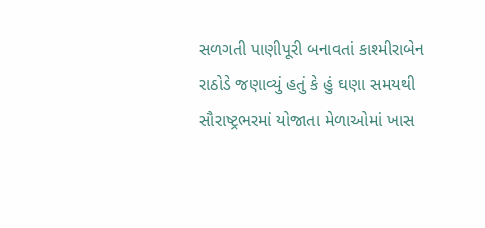સળગતી પાણીપૂરી બનાવતાં કાશ્મીરાબેન રાઠોડે જણાવ્યું હતું કે હું ઘણા સમયથી સૌરાષ્ટ્રભરમાં યોજાતા મેળાઓમાં ખાસ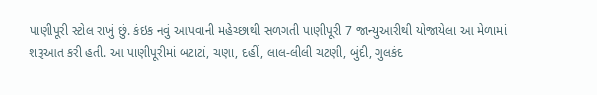પાણીપૂરી સ્ટોલ રાખું છું. કંઇક નવું આપવાની મહેચ્છાથી સળગતી પાણીપૂરી 7 જાન્યુઆરીથી યોજાયેલા આ મેળામાં શરૂઆત કરી હતી. આ પાણીપૂરીમાં બટાટાં, ચણા, દહીં, લાલ-લીલી ચટણી, બુંદી, ગુલકંદ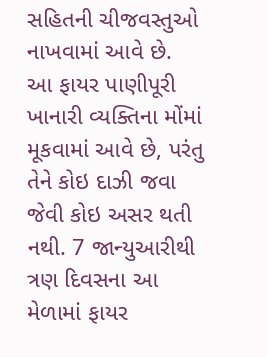સહિતની ચીજવસ્તુઓ નાખવામાં આવે છે.
આ ફાયર પાણીપૂરી ખાનારી વ્યક્તિના મોંમાં મૂકવામાં આવે છે, પરંતુ તેને કોઇ દાઝી જવા જેવી કોઇ અસર થતી નથી. 7 જાન્યુઆરીથી ત્રણ દિવસના આ મેળામાં ફાયર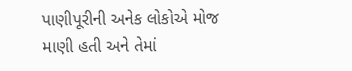પાણીપૂરીની અનેક લોકોએ મોજ માણી હતી અને તેમાં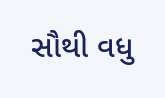સૌથી વધુ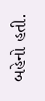બહેનો હતી.